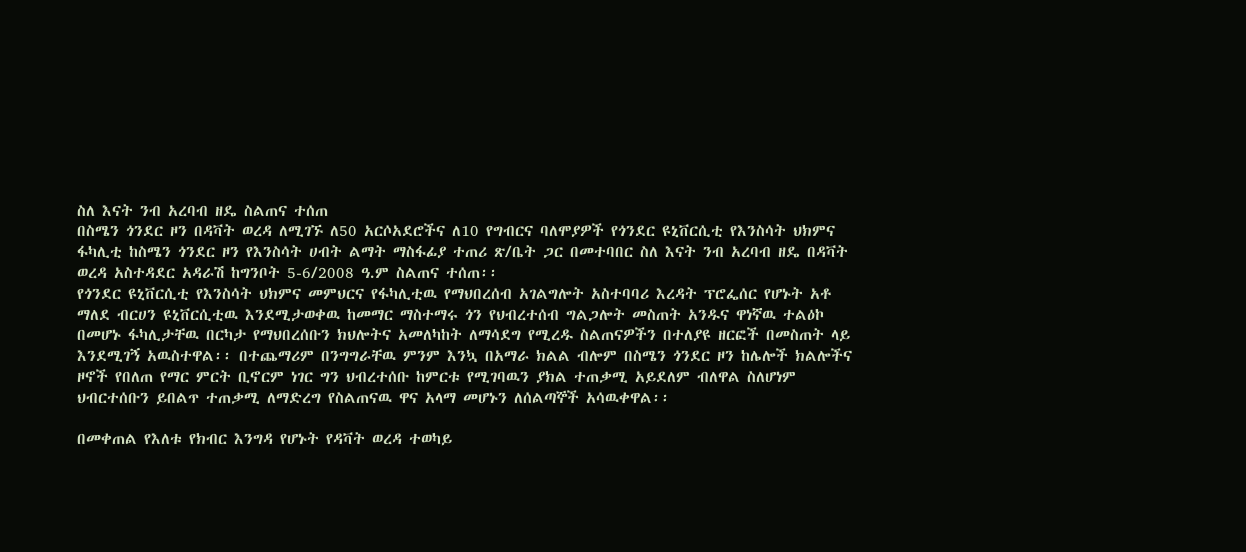ስለ እናት ንብ አረባብ ዘዴ ስልጠና ተሰጠ
በስሜን ጎንደር ዞን በዳቫት ወረዳ ለሚገኙ ለ50 አርሶአደሮችና ለ10 የግብርና ባለሞያዎች የጎንደር ዩኒቨርሲቲ የእንስሳት ህክምና ፋካሊቲ ከስሜን ጎንደር ዞን የእንስሳት ሀብት ልማት ማስፋፊያ ተጠሪ ጽ/ቤት ጋር በመተባበር ስለ እናት ንብ አረባብ ዘዴ በዳቫት ወረዳ አስተዳደር አዳራሽ ከግንቦት 5-6/2008 ዓ.ም ስልጠና ተሰጠ፡፡
የጎንደር ዩኒቨርሲቲ የእንስሳት ህክምና መምህርና የፋካሊቲዉ የማህበረሰብ አገልግሎት አስተባባሪ እረዳት ፕሮፌሰር የሆኑት አቶ ማለደ ብርሀን ዩኒቨርሲቲዉ እንደሚታወቀዉ ከመማር ማስተማሩ ጎን የህብረተሰብ ግልጋሎት መስጠት አንዱና ዋነኛዉ ተልዕኮ በመሆኑ ፋካሊታቸዉ በርካታ የማህበረሰቡን ክህሎትና አመለካከት ለማሳደግ የሚረዱ ስልጠናዎችን በተለያዩ ዘርፎች በመስጠት ላይ እንደሚገኝ አዉስተዋል፡፡ በተጨማሪም በንግግራቸዉ ምንም እንኳ በአማራ ክልል ብሎም በስሜን ጎንደር ዞን ከሌሎች ክልሎችና ዞኖች የበለጠ የማር ምርት ቢኖርም ነገር ግን ህብረተሰቡ ከምርቱ የሚገባዉን ያክል ተጠቃሚ አይደለም ብለዋል ስለሆነም ህብርተሰቡን ይበልጥ ተጠቃሚ ለማድረግ የስልጠናዉ ዋና አላማ መሆኑን ለሰልጣኞች አሳዉቀዋል፡፡

በመቀጠል የእለቱ የክብር እንግዳ የሆኑት የዳቫት ወረዳ ተወካይ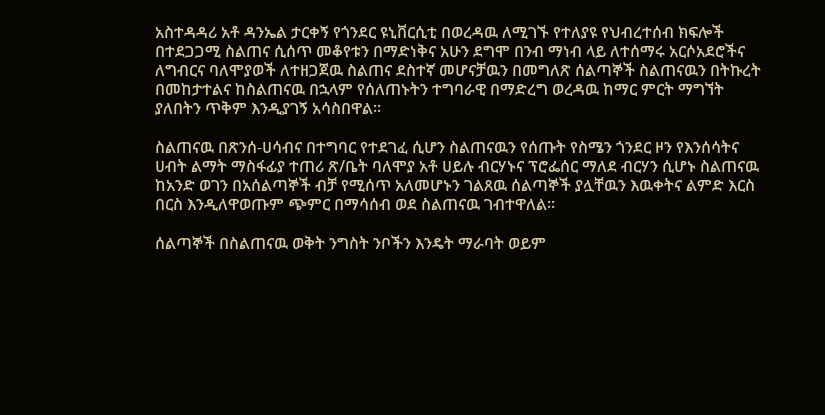አስተዳዳሪ አቶ ዳንኤል ታርቀኝ የጎንደር ዩኒቨርሲቲ በወረዳዉ ለሚገኙ የተለያዩ የህብረተሰብ ክፍሎች በተደጋጋሚ ስልጠና ሲሰጥ መቆየቱን በማድነቅና አሁን ደግሞ በንብ ማነብ ላይ ለተሰማሩ አርሶአደሮችና ለግብርና ባለሞያወች ለተዘጋጀዉ ስልጠና ደስተኛ መሆናቻዉን በመግለጽ ሰልጣኞች ስልጠናዉን በትኩረት በመከታተልና ከስልጠናዉ በኋላም የሰለጠኑትን ተግባራዊ በማድረግ ወረዳዉ ከማር ምርት ማግኘት ያለበትን ጥቅም እንዲያገኝ አሳስበዋል፡፡

ስልጠናዉ በጽንሰ-ሀሳብና በተግባር የተደገፈ ሲሆን ስልጠናዉን የሰጡት የስሜን ጎንደር ዞን የእንሰሳትና ሀብት ልማት ማስፋፊያ ተጠሪ ጽ/ቤት ባለሞያ አቶ ሀይሉ ብርሃኑና ፕሮፌሰር ማለደ ብርሃን ሲሆኑ ስልጠናዉ ከአንድ ወገን በአሰልጣኞች ብቻ የሚሰጥ አለመሆኑን ገልጸዉ ሰልጣኞች ያሏቸዉን እዉቀትና ልምድ እርስ በርስ እንዲለዋወጡም ጭምር በማሳሰብ ወደ ስልጠናዉ ገብተዋለል፡፡

ሰልጣኞች በስልጠናዉ ወቅት ንግስት ንቦችን እንዴት ማራባት ወይም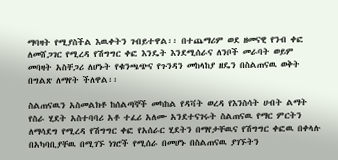ማባዛት የሚያስችል እዉቀትን ገብይተዋል፡፡ በተጨማሪም ወደ ዘመናዊ የንብ ቀፎ ለመሸጋገር የሚረዳ የሽግግር ቀፎ እንዴት እንደሚሰራና ለንቦች መራባት ወይም መባዛት አስቸጋሪ ለሆኑት የቁንጫጭና የጉንዳን መከላከያ ዘዴን በስልጠናዉ ወቅት በግልጽ ለማየት ችለዋል፡፡

ስልጠናዉን አስመልክቶ ከሰልጣኞች መካከል የዳቫት ወረዳ የእንስሳት ሀብት ልማት የስራ ሂደት አስተባባሪ አቶ ተፈሪ አለሙ አንደተናገሩት ስልጠናዉ የማር ምርትን ለማሳደግ የሚረዳ የሽግግር ቀፎ የአሰራር ሂደትን በማየታቸዉና የሽግግር ቀፎዉ በቀላሉ በአካባቢያቸዉ በሚገኙ ነገሮች የሚሰራ በመሆኑ በስልጠናዉ ያገኙትን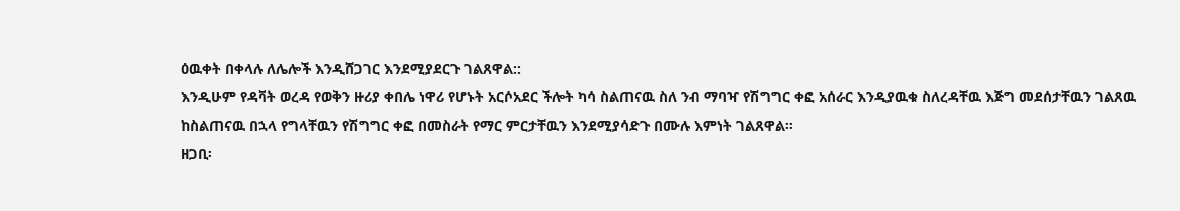ዕዉቀት በቀላሉ ለሌሎች እንዲሸጋገር እንደሚያደርጉ ገልጸዋል::
እንዲሁም የዳቫት ወረዳ የወቅን ዙሪያ ቀበሌ ነዋሪ የሆኑት አርሶአደር ችሎት ካሳ ስልጠናዉ ስለ ንብ ማባዣ የሽግግር ቀፎ አሰራር እንዲያዉቁ ስለረዳቸዉ እጅግ መደሰታቸዉን ገልጸዉ ከስልጠናዉ በኋላ የግላቸዉን የሽግግር ቀፎ በመስራት የማር ምርታቸዉን እንደሚያሳድጉ በሙሉ እምነት ገልጸዋል፡፡
ዘጋቢ፡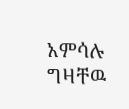አምሳሉ ግዛቸዉ